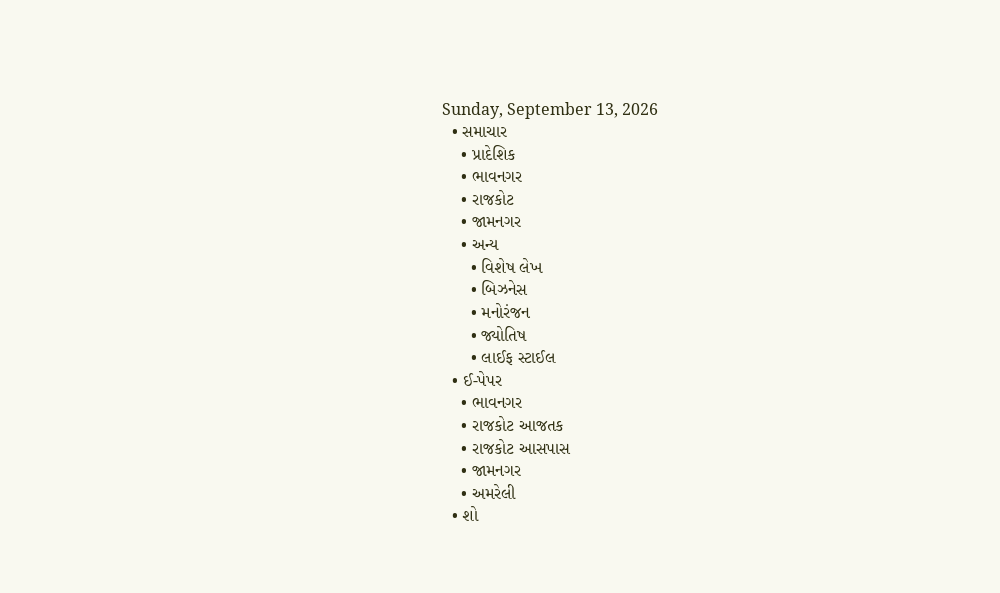Sunday, September 13, 2026
  • સમાચાર
    • પ્રાદેશિક
    • ભાવનગર
    • રાજકોટ
    • જામનગર
    • અન્ય
      • વિશેષ લેખ
      • બિઝનેસ
      • મનોરંજન
      • જ્યોતિષ
      • લાઈફ સ્ટાઈલ
  • ઈ-પેપર
    • ભાવનગર
    • રાજકોટ આજતક
    • રાજકોટ આસપાસ
    • જામનગર
    • અમરેલી
  • શો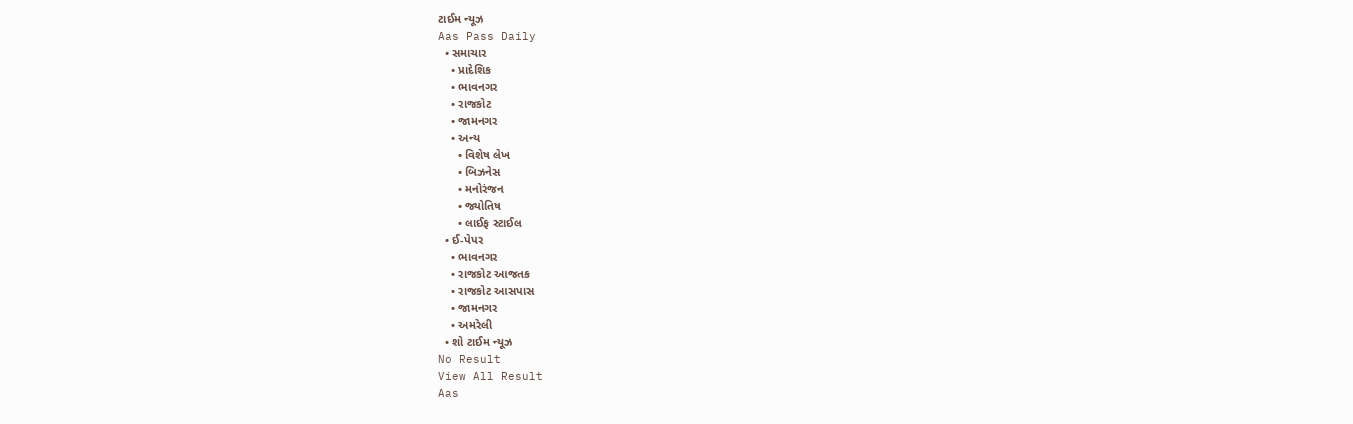ટાઈમ ન્યૂઝ
Aas Pass Daily
  • સમાચાર
    • પ્રાદેશિક
    • ભાવનગર
    • રાજકોટ
    • જામનગર
    • અન્ય
      • વિશેષ લેખ
      • બિઝનેસ
      • મનોરંજન
      • જ્યોતિષ
      • લાઈફ સ્ટાઈલ
  • ઈ-પેપર
    • ભાવનગર
    • રાજકોટ આજતક
    • રાજકોટ આસપાસ
    • જામનગર
    • અમરેલી
  • શો ટાઈમ ન્યૂઝ
No Result
View All Result
Aas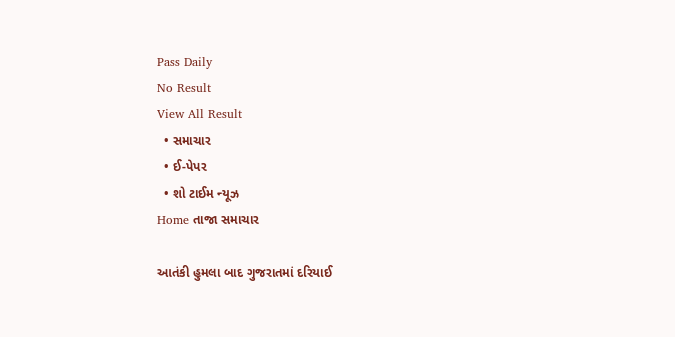Pass Daily
No Result
View All Result
  • સમાચાર
  • ઈ-પેપર
  • શો ટાઈમ ન્યૂઝ
Home તાજા સમાચાર

આતંકી હુમલા બાદ ગુજરાતમાં દરિયાઈ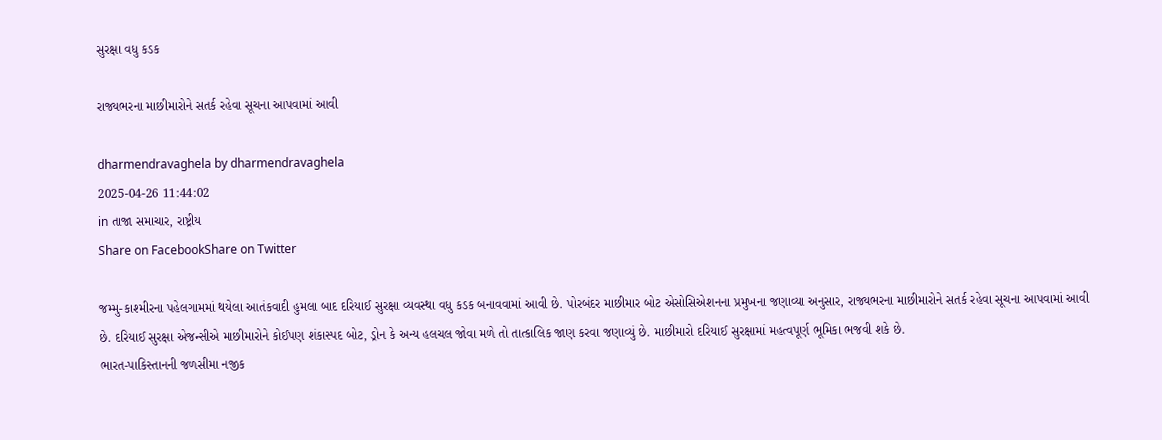સુરક્ષા વધુ કડક

રાજ્યભરના માછીમારોને સતર્ક રહેવા સૂચના આપવામાં આવી

dharmendravaghela by dharmendravaghela
2025-04-26 11:44:02
in તાજા સમાચાર, રાષ્ટ્રીય
Share on FacebookShare on Twitter

જમ્મુ-કાશ્મીરના પહેલગામમાં થયેલા આતંકવાદી હુમલા બાદ દરિયાઈ સુરક્ષા વ્યવસ્થા વધુ કડક બનાવવામાં આવી છે. પોરબંદર માછીમાર બોટ એસોસિએશનના પ્રમુખના જણાવ્યા અનુસાર, રાજ્યભરના માછીમારોને સતર્ક રહેવા સૂચના આપવામાં આવી છે. દરિયાઈ સુરક્ષા એજન્સીએ માછીમારોને કોઈપણ શંકાસ્પદ બોટ, ડ્રોન કે અન્ય હલચલ જોવા મળે તો તાત્કાલિક જાણ કરવા જણાવ્યું છે. માછીમારો દરિયાઈ સુરક્ષામાં મહત્વપૂર્ણ ભૂમિકા ભજવી શકે છે.
ભારત-પાકિસ્તાનની જળસીમા નજીક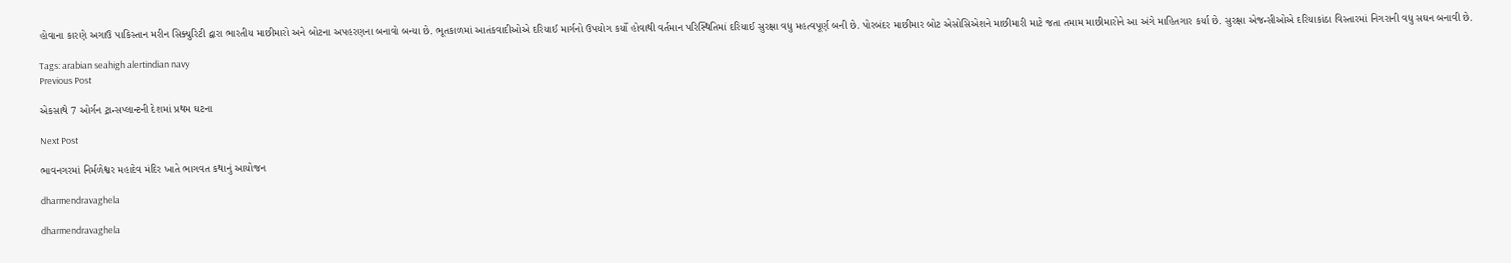હોવાના કારણે અગાઉ પાકિસ્તાન મરીન સિક્યુરિટી દ્વારા ભારતીય માછીમારો અને બોટના અપહરણના બનાવો બન્યા છે. ભૂતકાળમાં આતંકવાદીઓએ દરિયાઈ માર્ગનો ઉપયોગ કર્યો હોવાથી વર્તમાન પરિસ્થિતિમાં દરિયાઈ સુરક્ષા વધુ મહત્વપૂર્ણ બની છે. પોરબંદર માછીમાર બોટ એસોસિએશને માછીમારી માટે જતા તમામ માછીમારોને આ અંગે માહિતગાર કર્યા છે. સુરક્ષા એજન્સીઓએ દરિયાકાંઠા વિસ્તારમાં નિગરાની વધુ સઘન બનાવી છે.

Tags: arabian seahigh alertindian navy
Previous Post

એકસાથે 7 ઓર્ગન ટ્રાન્સપ્લાન્ટની દેશમાં પ્રથમ ઘટના

Next Post

ભાવનગરમાં નિર્મળેશ્વર મહાદેવ મંદિર ખાતે ભાગવત કથાનું આયોજન

dharmendravaghela

dharmendravaghela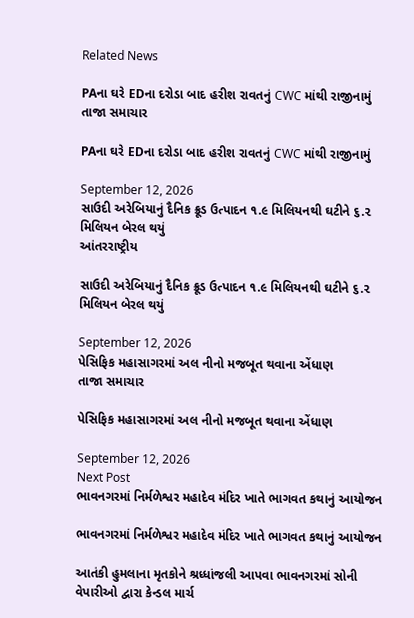Related News

PAના ઘરે EDના દરોડા બાદ હરીશ રાવતનું CWC માંથી રાજીનામું
તાજા સમાચાર

PAના ઘરે EDના દરોડા બાદ હરીશ રાવતનું CWC માંથી રાજીનામું

September 12, 2026
સાઉદી અરેબિયાનું દૈનિક ક્રૂડ ઉત્પાદન ૧.૯ મિલિયનથી ઘટીને ૬.૨ મિલિયન બેરલ થયું
આંતરરાષ્ટ્રીય

સાઉદી અરેબિયાનું દૈનિક ક્રૂડ ઉત્પાદન ૧.૯ મિલિયનથી ઘટીને ૬.૨ મિલિયન બેરલ થયું

September 12, 2026
પેસિફિક મહાસાગરમાં અલ નીનો મજબૂત થવાના એંધાણ
તાજા સમાચાર

પેસિફિક મહાસાગરમાં અલ નીનો મજબૂત થવાના એંધાણ

September 12, 2026
Next Post
ભાવનગરમાં નિર્મળેશ્વર મહાદેવ મંદિર ખાતે ભાગવત કથાનું આયોજન

ભાવનગરમાં નિર્મળેશ્વર મહાદેવ મંદિર ખાતે ભાગવત કથાનું આયોજન

આતંકી હુમલાના મૃતકોને શ્રધ્ધાંજલી આપવા ભાવનગરમાં સોની વેપારીઓ દ્વારા કેન્ડલ માર્ચ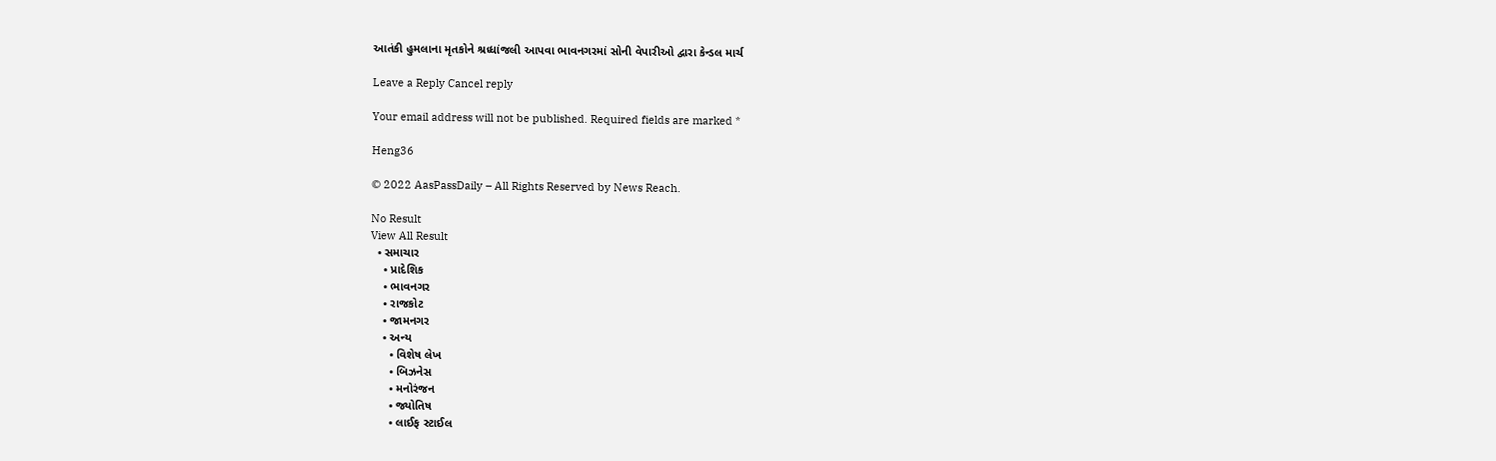આતંકી હુમલાના મૃતકોને શ્રધ્ધાંજલી આપવા ભાવનગરમાં સોની વેપારીઓ દ્વારા કેન્ડલ માર્ચ

Leave a Reply Cancel reply

Your email address will not be published. Required fields are marked *

Heng36

© 2022 AasPassDaily – All Rights Reserved by News Reach.

No Result
View All Result
  • સમાચાર
    • પ્રાદેશિક
    • ભાવનગર
    • રાજકોટ
    • જામનગર
    • અન્ય
      • વિશેષ લેખ
      • બિઝનેસ
      • મનોરંજન
      • જ્યોતિષ
      • લાઈફ સ્ટાઈલ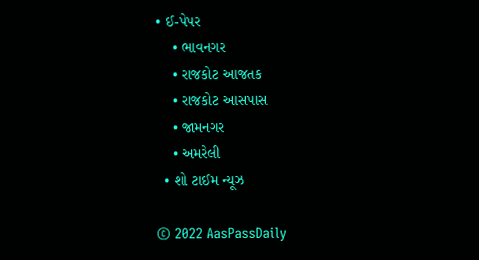• ઈ-પેપર
    • ભાવનગર
    • રાજકોટ આજતક
    • રાજકોટ આસપાસ
    • જામનગર
    • અમરેલી
  • શો ટાઈમ ન્યૂઝ

© 2022 AasPassDaily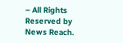– All Rights Reserved by News Reach.